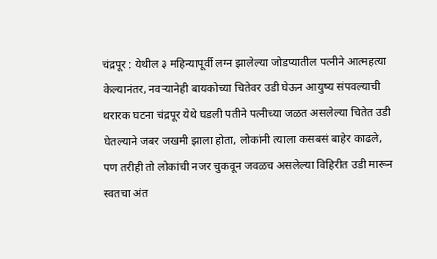चंद्रपूर : येथील ३ महिन्यापूर्वी लग्न झालेल्या जोडप्यातील पत्नीने आत्महत्या केल्यानंतर, नवऱ्यानेही बायकोच्या चितेवर उडी घेऊन आयुष्य संपवल्याची थरारक घटना चंद्रपूर येथे घडली पतीने पत्नीच्या जळत असलेल्या चितेत उडी घेतल्याने जबर जखमी झाला होता, लोकांनी त्याला कसबसं बाहेर काढले, पण तरीही तो लोकांची नजर चुकवून जवळच असलेल्या विहिरीत उडी मारून स्वतचा अंत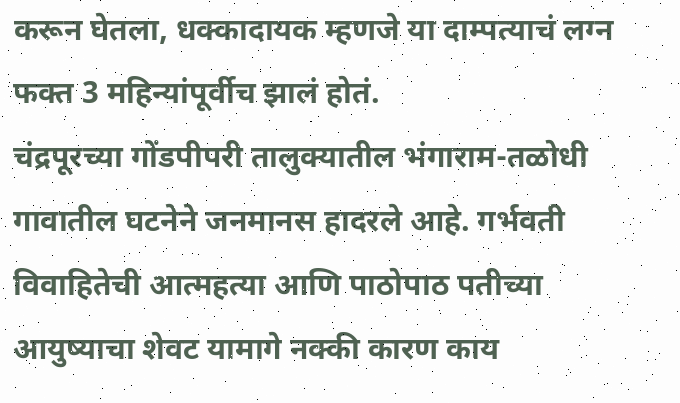करून घेतला, धक्कादायक म्हणजे या दाम्पत्याचं लग्न फक्त 3 महिन्यांपूर्वीच झालं होतं.
चंद्रपूरच्या गोंडपीपरी तालुक्यातील भंगाराम-तळोधी गावातील घटनेने जनमानस हादरले आहे. गर्भवती विवाहितेची आत्महत्या आणि पाठोपाठ पतीच्या आयुष्याचा शेवट यामागे नक्की कारण काय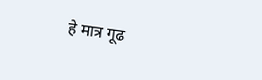हे मात्र गूढ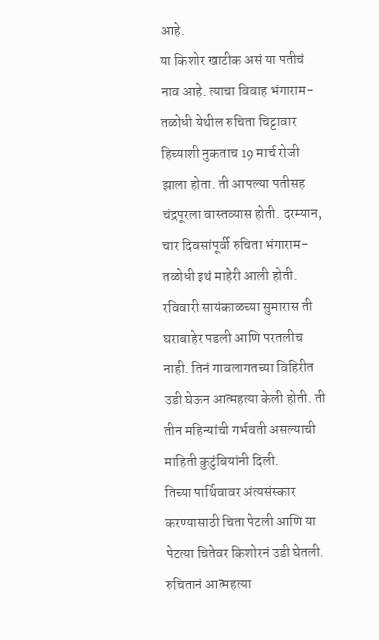आहे.
या किशोर खाटीक असं या पतीचं नाव आहे. त्याचा विवाह भंगाराम-तळोधी येथील रुचिता चिट्टावार हिच्याशी नुकताच 19 मार्च रोजी झाला होता. ती आपल्या पतीसह चंद्रपूरला वास्तव्यास होती. दरम्यान, चार दिवसांपूर्वी रुचिता भंगाराम-तळोधी इथं माहेरी आली होती. रविवारी सायंकाळच्या सुमारास ती घराबाहेर पडली आणि परतलीच नाही. तिनं गावलागतच्या विहिरीत उडी घेऊन आत्महत्या केली होती. ती तीन महिन्यांची गर्भवती असल्याची माहिती कुटुंबियांनी दिली.
तिच्या पार्थिवावर अंत्यसंस्कार करण्यासाठी चिता पेटली आणि या पेटत्या चितेवर किशोरनं उडी घेतली. रुचितानं आत्महत्या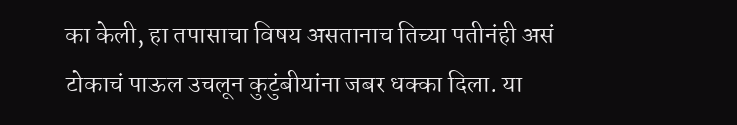का केली, हा तपासाचा विषय असतानाच तिच्या पतीनंही असं टोकाचं पाऊल उचलून कुटुंबीयांना जबर धक्का दिला. या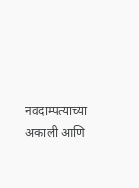नवदाम्पत्याच्या अकाली आणि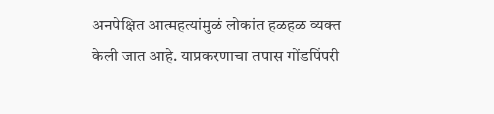अनपेक्षित आत्महत्यांमुळं लोकांत हळहळ व्यक्त केली जात आहे. याप्रकरणाचा तपास गोंडपिंपरी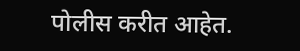पोलीस करीत आहेत.